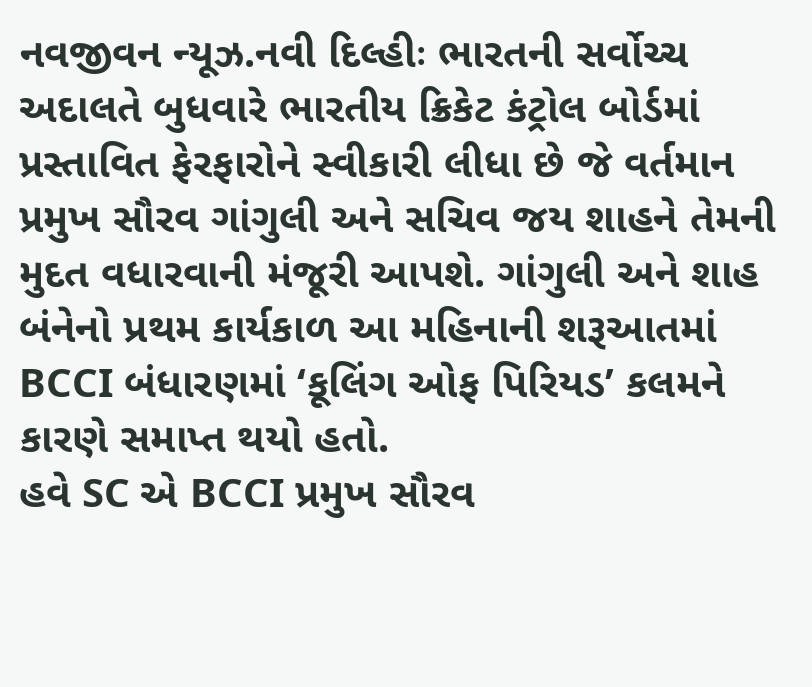નવજીવન ન્યૂઝ.નવી દિલ્હીઃ ભારતની સર્વોચ્ચ અદાલતે બુધવારે ભારતીય ક્રિકેટ કંટ્રોલ બોર્ડમાં પ્રસ્તાવિત ફેરફારોને સ્વીકારી લીધા છે જે વર્તમાન પ્રમુખ સૌરવ ગાંગુલી અને સચિવ જય શાહને તેમની મુદત વધારવાની મંજૂરી આપશે. ગાંગુલી અને શાહ બંનેનો પ્રથમ કાર્યકાળ આ મહિનાની શરૂઆતમાં BCCI બંધારણમાં ‘કૂલિંગ ઓફ પિરિયડ’ કલમને કારણે સમાપ્ત થયો હતો.
હવે SC એ BCCI પ્રમુખ સૌરવ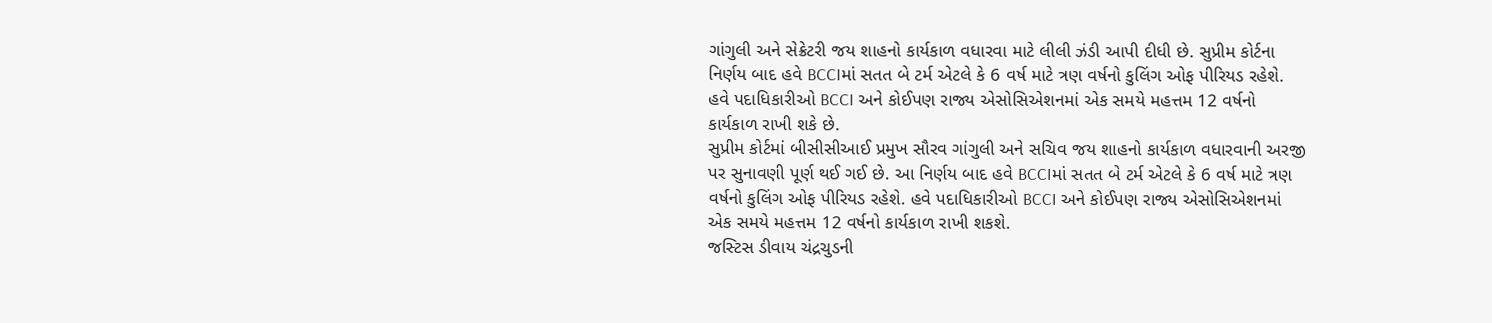ગાંગુલી અને સેક્રેટરી જય શાહનો કાર્યકાળ વધારવા માટે લીલી ઝંડી આપી દીધી છે. સુપ્રીમ કોર્ટના નિર્ણય બાદ હવે BCCIમાં સતત બે ટર્મ એટલે કે 6 વર્ષ માટે ત્રણ વર્ષનો કુલિંગ ઓફ પીરિયડ રહેશે. હવે પદાધિકારીઓ BCCI અને કોઈપણ રાજ્ય એસોસિએશનમાં એક સમયે મહત્તમ 12 વર્ષનો કાર્યકાળ રાખી શકે છે.
સુપ્રીમ કોર્ટમાં બીસીસીઆઈ પ્રમુખ સૌરવ ગાંગુલી અને સચિવ જય શાહનો કાર્યકાળ વધારવાની અરજી પર સુનાવણી પૂર્ણ થઈ ગઈ છે. આ નિર્ણય બાદ હવે BCCIમાં સતત બે ટર્મ એટલે કે 6 વર્ષ માટે ત્રણ વર્ષનો કુલિંગ ઓફ પીરિયડ રહેશે. હવે પદાધિકારીઓ BCCI અને કોઈપણ રાજ્ય એસોસિએશનમાં એક સમયે મહત્તમ 12 વર્ષનો કાર્યકાળ રાખી શકશે.
જસ્ટિસ ડીવાય ચંદ્રચુડની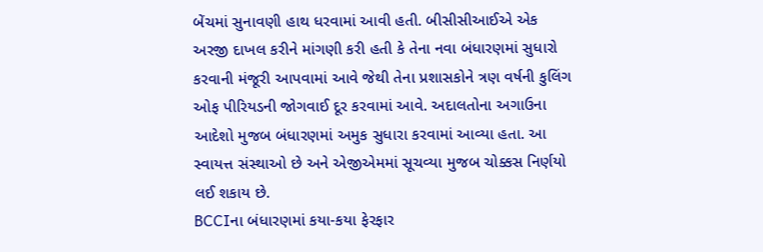બેંચમાં સુનાવણી હાથ ધરવામાં આવી હતી. બીસીસીઆઈએ એક અરજી દાખલ કરીને માંગણી કરી હતી કે તેના નવા બંધારણમાં સુધારો કરવાની મંજૂરી આપવામાં આવે જેથી તેના પ્રશાસકોને ત્રણ વર્ષની કુલિંગ ઓફ પીરિયડની જોગવાઈ દૂર કરવામાં આવે. અદાલતોના અગાઉના આદેશો મુજબ બંધારણમાં અમુક સુધારા કરવામાં આવ્યા હતા. આ સ્વાયત્ત સંસ્થાઓ છે અને એજીએમમાં સૂચવ્યા મુજબ ચોક્કસ નિર્ણયો લઈ શકાય છે.
BCCIના બંધારણમાં કયા-કયા ફેરફાર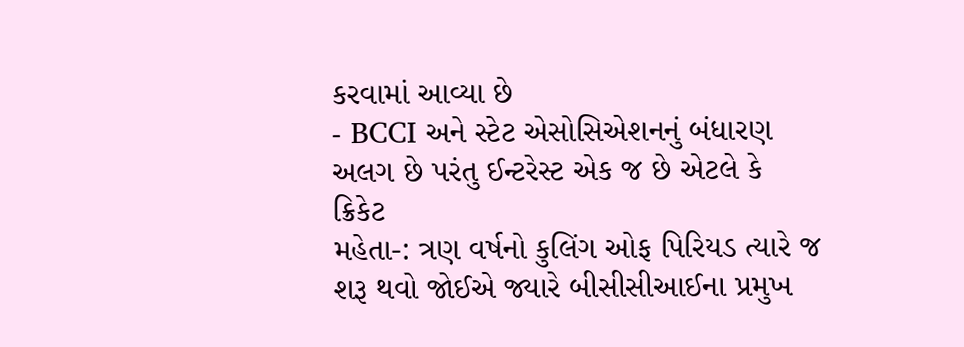કરવામાં આવ્યા છે
- BCCI અને સ્ટેટ એસોસિએશનનું બંધારણ અલગ છે પરંતુ ઈન્ટરેસ્ટ એક જ છે એટલે કે ક્રિકેટ
મહેતા-: ત્રણ વર્ષનો કુલિંગ ઓફ પિરિયડ ત્યારે જ શરૂ થવો જોઈએ જ્યારે બીસીસીઆઈના પ્રમુખ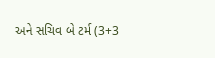અને સચિવ બે ટર્મ (3+3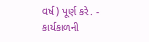વર્ષ) પૂર્ણ કરે. - કાર્યકાળની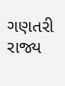ગણતરી રાજ્ય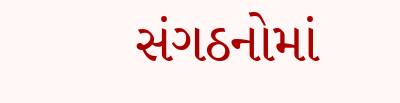સંગઠનોમાં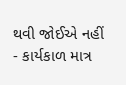થવી જોઈએ નહીં
- કાર્યકાળ માત્ર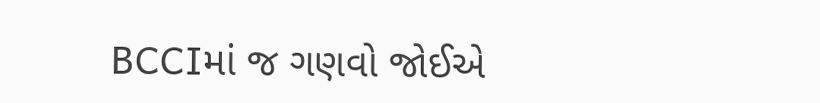BCCIમાં જ ગણવો જોઈએ